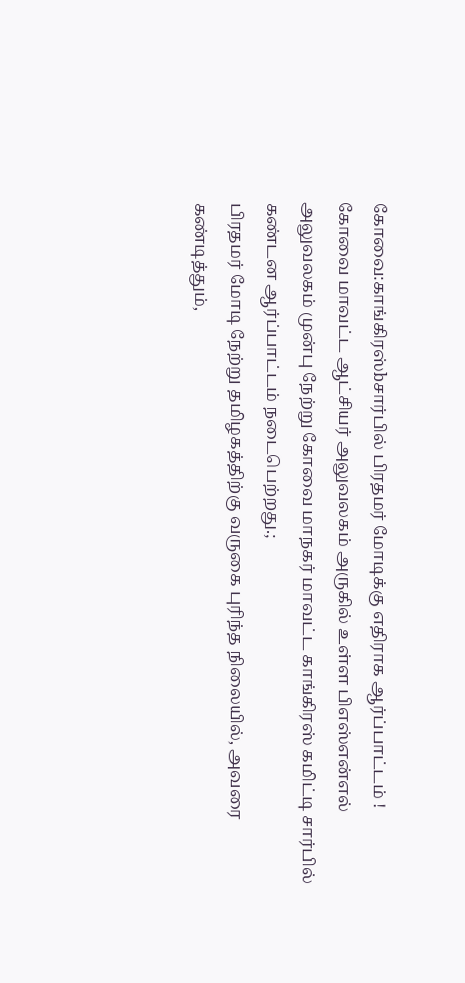கோவை:காங்கிரஸ்bசார்பில் பிரதமர் மோடிக்கு எதிராக ஆர்ப்பாட்டம் !
கோவை மாவட்ட ஆட்சியர் அலுவலகம் அருகில் உள்ள பிஎஸ்என்எல் அலுவலகம் முன்பு நேற்று கோவை மாநகர் மாவட்ட காங்கிரஸ் கமிட்டி சார்பில் கண்டன ஆர்ப்பாட்டம் நடைபெற்றது.;
பிரதமர் மோடி நேற்று தமிழகத்திற்கு வருகை புரிந்த நிலையில், அவரை கண்டித்தும்,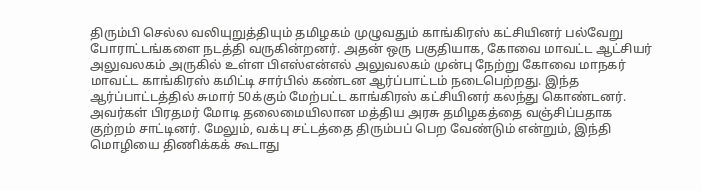திரும்பி செல்ல வலியுறுத்தியும் தமிழகம் முழுவதும் காங்கிரஸ் கட்சியினர் பல்வேறு போராட்டங்களை நடத்தி வருகின்றனர். அதன் ஒரு பகுதியாக, கோவை மாவட்ட ஆட்சியர் அலுவலகம் அருகில் உள்ள பிஎஸ்என்எல் அலுவலகம் முன்பு நேற்று கோவை மாநகர் மாவட்ட காங்கிரஸ் கமிட்டி சார்பில் கண்டன ஆர்ப்பாட்டம் நடைபெற்றது. இந்த ஆர்ப்பாட்டத்தில் சுமார் 50க்கும் மேற்பட்ட காங்கிரஸ் கட்சியினர் கலந்து கொண்டனர். அவர்கள் பிரதமர் மோடி தலைமையிலான மத்திய அரசு தமிழகத்தை வஞ்சிப்பதாக குற்றம் சாட்டினர். மேலும், வக்பு சட்டத்தை திரும்பப் பெற வேண்டும் என்றும், இந்தி மொழியை திணிக்கக் கூடாது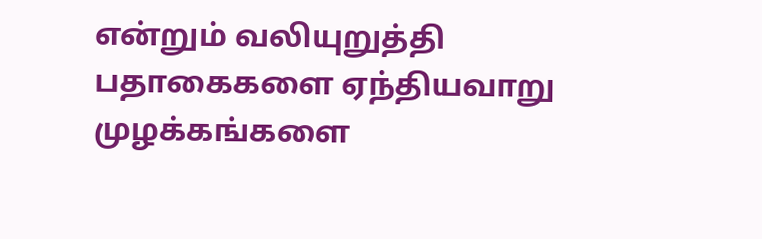என்றும் வலியுறுத்தி பதாகைகளை ஏந்தியவாறு முழக்கங்களை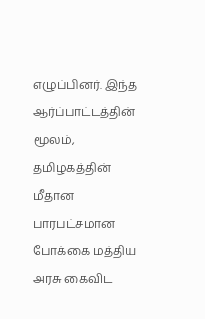எழுப்பினர். இந்த ஆர்ப்பாட்டத்தின் மூலம், தமிழகத்தின் மீதான பாரபட்சமான போக்கை மத்திய அரசு கைவிட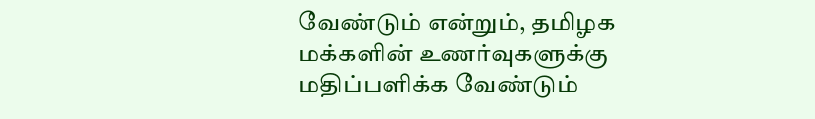வேண்டும் என்றும், தமிழக மக்களின் உணர்வுகளுக்கு மதிப்பளிக்க வேண்டும்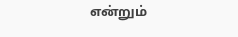என்றும்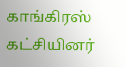காங்கிரஸ் கட்சியினர்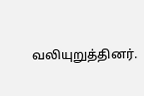வலியுறுத்தினர்.